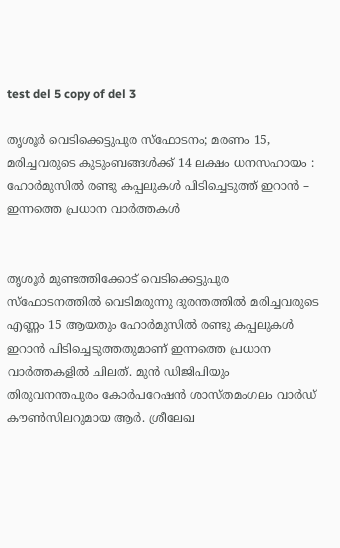test del 5 copy of del 3

തൃശൂർ വെടിക്കെട്ടുപുര സ്‌ഫോടനം; മരണം 15, മരിച്ചവരുടെ കുടുംബങ്ങൾക്ക് 14 ലക്ഷം ധനസഹായം : ഹോർമുസിൽ രണ്ടു കപ്പലുകൾ പിടിച്ചെടുത്ത് ഇറാൻ – ഇന്നത്തെ പ്രധാന വാർത്തകൾ


തൃശൂർ മുണ്ടത്തിക്കോട് വെടിക്കെട്ടുപുര സ്‌ഫോടനത്തില്‍ വെടിമരുന്നു ദുരന്തത്തിൽ മരിച്ചവരുടെ എണ്ണം 15 ആയതും ഹോർമുസിൽ രണ്ടു കപ്പലുകൾ ഇറാൻ പിടിച്ചെടുത്തതുമാണ് ഇന്നത്തെ പ്രധാന വാർത്തകളിൽ ചിലത്. മുന്‍ ഡിജിപിയും തിരുവനന്തപുരം കോര്‍പറേഷന്‍ ശാസ്തമംഗലം വാര്‍ഡ് കൗണ്‍സിലറുമായ ആര്‍. ശ്രീലേഖ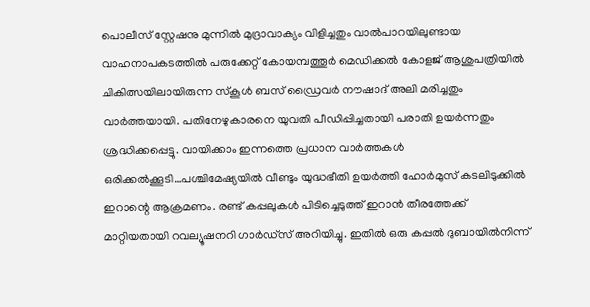പൊലീസ് സ്റ്റേഷനു മുന്നിൽ മുദ്രാവാക്യം വിളിച്ചതും വാൽപാറയിലുണ്ടായ വാഹനാപകടത്തിൽ പരുക്കേറ്റ് കോയമ്പത്തൂർ മെഡിക്കൽ കോളജ് ആശുപത്രിയിൽ ചികിത്സയിലായിരുന്ന സ്കൂൾ ബസ് ഡ്രൈവർ നൗഷാദ് അലി മരിച്ചതും വാർത്തയായി. പതിനേഴുകാരനെ യുവതി പീഡിപ്പിച്ചതായി പരാതി ഉയർന്നതും ശ്രദ്ധിക്കപ്പെട്ടു. വായിക്കാം ഇന്നത്തെ പ്രധാന വാർത്തകൾ ഒരിക്കൽക്കൂടി…പശ്ചിമേഷ്യയിൽ വീണ്ടും യുദ്ധഭീതി ഉയർത്തി ഹോർമുസ് കടലിടുക്കിൽ ഇറാന്റെ ആക്രമണം. രണ്ട് കപ്പലുകൾ പിടിച്ചെടുത്ത് ഇറാൻ തീരത്തേക്ക് മാറ്റിയതായി റവല്യൂഷനറി ഗാർഡ്സ് അറിയിച്ചു. ഇതിൽ ഒരു കപ്പൽ ദുബായിൽനിന്ന്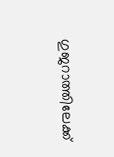ഗുജറാത്തിലേക്ക്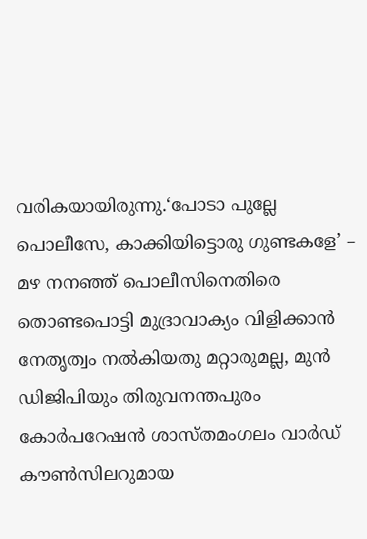വരികയായിരുന്നു.‘പോടാ പുല്ലേ പൊലീസേ, കാക്കിയിട്ടൊരു ഗുണ്ടകളേ’ – മഴ നനഞ്ഞ് പൊലീസിനെതിരെ തൊണ്ടപൊട്ടി മുദ്രാവാക്യം വിളിക്കാന്‍ നേതൃത്വം നല്‍കിയതു മറ്റാരുമല്ല, മുന്‍ ഡിജിപിയും തിരുവനന്തപുരം കോര്‍പറേഷന്‍ ശാസ്തമംഗലം വാര്‍ഡ് കൗണ്‍സിലറുമായ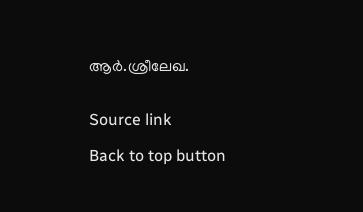ആര്‍.ശ്രീലേഖ.


Source link

Back to top button